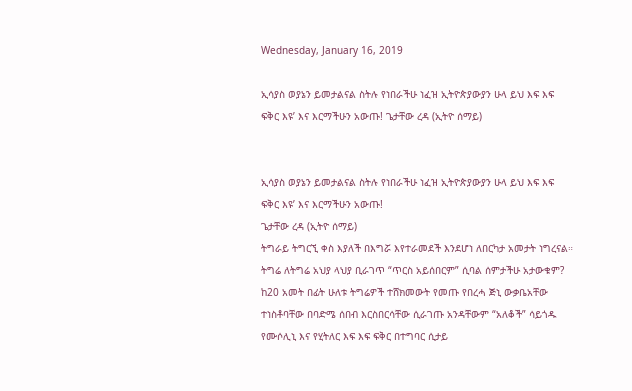Wednesday, January 16, 2019

ኢሳያስ ወያኔን ይመታልናል ስትሉ የነበራችሁ ነፈዝ ኢትዮጵያውያን ሁላ ይህ እፍ እፍ ፍቅር እዩ’ እና እርማችሁን አውጡ! ጌታቸው ረዳ (ኢትዮ ሰማይ)


ኢሳያስ ወያኔን ይመታልናል ስትሉ የነበራችሁ ነፈዝ ኢትዮጵያውያን ሁላ ይህ እፍ እፍ ፍቅር እዩ’ እና እርማችሁን አውጡ!
ጌታቸው ረዳ (ኢትዮ ሰማይ)
ትግራይ ትግርኚ ቀስ እያለች በእግሯ እየተራመደች እንደሆነ ለበርካታ አመታት ነግረናል። ትግሬ ለትግሬ አህያ ላህያ ቢራገጥ “ጥርስ አይሰበርም” ሲባል ሰምታችሁ አታውቁም? ከ20 አመት በፊት ሁለቱ ትግሬዎች ተሸክመውት የመጡ የበረሓ ጅኒ ውቃቤአቸው ተነስቶባቸው በባድሜ ሰበብ እርስበርሳቸው ሲራገጡ አንዳቸውም “አለቆች” ሳይጎዱ
የሙሶሊኒ እና የሂትለር እፍ እፍ ፍቅር በተግባር ሲታይ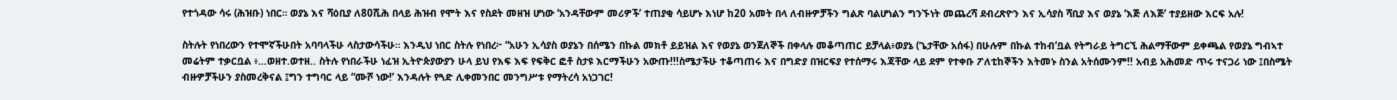የተጎዳው ሳሩ (ሕዝቡ) ነበር። ወያኔ እና ሻዕቢያ ለ80ሺሕ በላይ ሕዝብ የሞት እና የስደት መዘዝ ሆነው ‘አንዳቸውም መሪዎች’ ተጠያቂ ሳይሆኑ እነሆ ከ20 አመት በላ ለብዙዎቻችን ግልጽ ባልሆነልን ግንኙነት መጨረሻ ደብረጽዮን እና ኢሳያስ ሻቢያ እና ወያኔ ‘እጅ ለእጅ’ ተያይዘው እርፍ አሉ!

ስትሉት የነበረውን የተሞኛችሁበት አባባላችሁ ላስታውሳችሁ። እንዲህ ነበር ስትሉ የነበረ፦ “አሁን ኢሳያስ ወያኔን በሰሜን በኩል መክቶ ይይዝል እና የወያኔ ወንጀለኞች በቀላሉ መቆጣጠር ይቻላል፥ወያኔ (ጌታቸው አሰፋ) በሁሉም በኩል ተከብ’ቧል የትግራይ ትግርኚ ሕልማቸውም ይቀጫል የወያኔ ግብኣተ መሬትም ተቃርቧል ፥…ወዘተ.ወተዘ.. ስትሉ የነበራችሁ ነፈዝ ኢትዮጵያውያን ሁላ ይህ የእፍ እፍ የፍቅር ፎቶ ስታዩ እርማችሁን አውጡ!!!ስሜታችሁ ተቆጣጠሩ እና በግድያ በዝርፍያ የተሰማሩ እጃቸው ላይ ደም የተቀቡ ፖለቲከኞችን እትመኑ ስንል አትሰሙንም!! አብይ አሕመድ ጥሩ ተናጋሪ ነው ፤በስሜት ብዙዎቻችሁን ያስመረቅናል ፤ግን ተግባር ላይ “ሙሾ ነው!’ እንዳሉት የጓድ ሊቀመንበር መንግሥቱ የማትረሳ አነጋገር!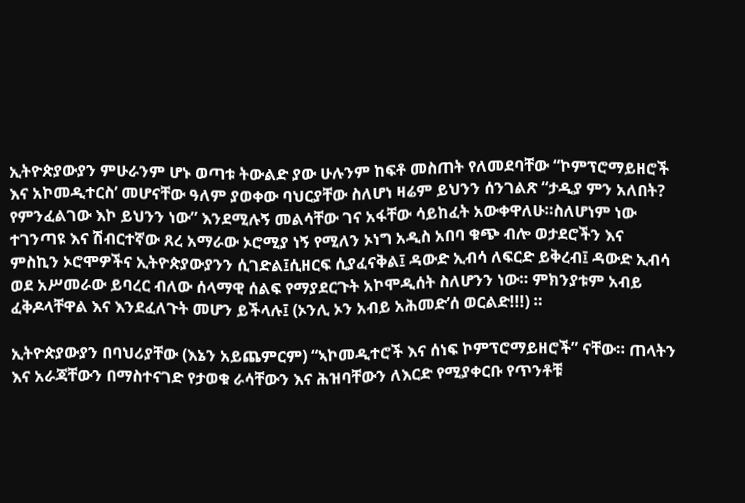ኢትዮጵያውያን ምሁራንም ሆኑ ወጣቱ ትውልድ ያው ሁሉንም ከፍቶ መስጠት የለመደባቸው “ኮምፕሮማይዘሮች እና አኮመዲተርስ’ መሆናቸው ዓለም ያወቀው ባህርያቸው ስለሆነ ዛሬም ይህንን ሰንገልጽ “ታዲያ ምን አለበት? የምንፈልገው እኮ ይህንን ነው” እንደሚሉኝ መልሳቸው ገና አፋቸው ሳይከፈት አውቀዋለሁ።ስለሆነም ነው ተገንጣዩ እና ሽብርተኛው ጸረ አማራው ኦሮሚያ ነኝ የሚለን ኦነግ አዲስ አበባ ቁጭ ብሎ ወታደሮችን እና ምስኪን ኦሮሞዎችና ኢትዮጵያውያንን ሲገድል፤ሲዘርፍ ሲያፈናቅል፤ ዳውድ ኢብሳ ለፍርድ ይቅረብ፤ ዳውድ ኢብሳ ወደ አሥመራው ይባረር ብለው ሰላማዊ ሰልፍ የማያደርጉት አኮሞዲሰት ስለሆንን ነው። ምክንያቱም አብይ ፈቅዶላቸዋል እና እንደፈለጉት መሆን ይችላሉ፤ (ኦንሊ ኦን አብይ አሕመድ’ሰ ወርልድ!!!) ።

ኢትዮጵያውያን በባህሪያቸው (እኔን አይጨምርም) “ኣኮመዲተሮች እና ሰነፍ ኮምፕሮማይዘሮች” ናቸው። ጠላትን እና አራጃቸውን በማስተናገድ የታወቁ ራሳቸውን እና ሕዝባቸውን ለእርድ የሚያቀርቡ የጥንቶቹ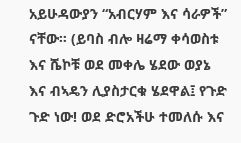አይሁዳውያን “አብርሃም እና ሳራዎች” ናቸው። (ይባስ ብሎ ዛሬማ ቀሳወስቱ እና ሼኮቹ ወደ መቀሌ ሄደው ወያኔ እና ብኣዴን ሊያስታርቁ ሄደዋል፤ የጉድ ጉድ ነው! ወደ ድሮአችሁ ተመለሱ እና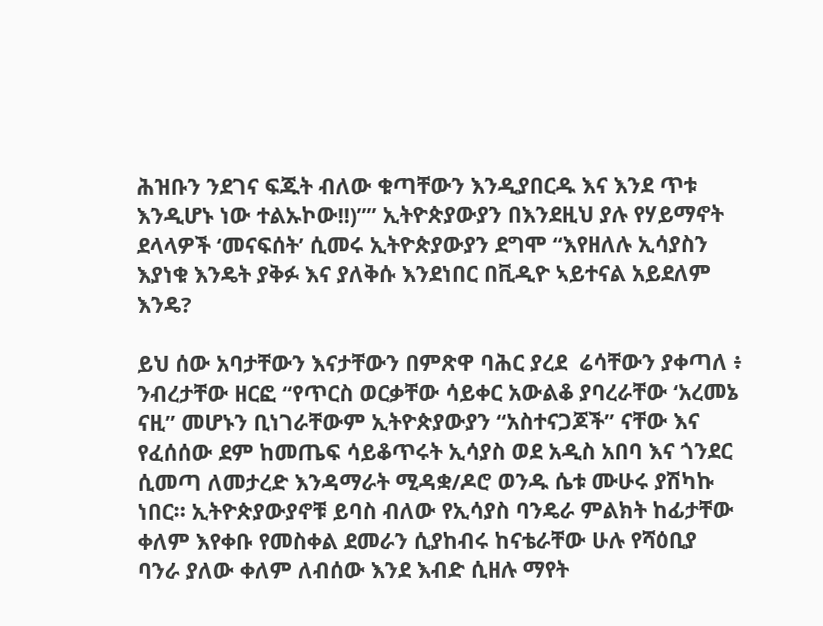ሕዝቡን ንደገና ፍጁት ብለው ቁጣቸውን እንዲያበርዱ እና እንደ ጥቱ እንዲሆኑ ነው ተልኡኮው!!)”” ኢትዮጵያውያን በእንደዚህ ያሉ የሃይማኖት ደላላዎች ‘መናፍሰት’ ሲመሩ ኢትዮጵያውያን ደግሞ “እየዘለሉ ኢሳያስን እያነቁ እንዴት ያቅፉ እና ያለቅሱ እንደነበር በቪዲዮ ኣይተናል አይደለም እንዴ?

ይህ ሰው አባታቸውን እናታቸውን በምጽዋ ባሕር ያረደ  ሬሳቸውን ያቀጣለ ፥ ንብረታቸው ዘርፎ “የጥርስ ወርቃቸው ሳይቀር አውልቆ ያባረራቸው ‘አረመኔ ናዚ” መሆኑን ቢነገራቸውም ኢትዮጵያውያን “አስተናጋጆች” ናቸው እና የፈሰሰው ደም ከመጤፍ ሳይቆጥሩት ኢሳያስ ወደ አዲስ አበባ እና ጎንደር ሲመጣ ለመታረድ እንዳማራት ሚዳቋ/ዶሮ ወንዱ ሴቱ ሙሁሩ ያሽካኩ ነበር። ኢትዮጵያውያኖቹ ይባስ ብለው የኢሳያስ ባንዴራ ምልክት ከፊታቸው ቀለም እየቀቡ የመስቀል ደመራን ሲያከብሩ ከናቴራቸው ሁሉ የሻዕቢያ ባንራ ያለው ቀለም ለብሰው እንደ እብድ ሲዘሉ ማየት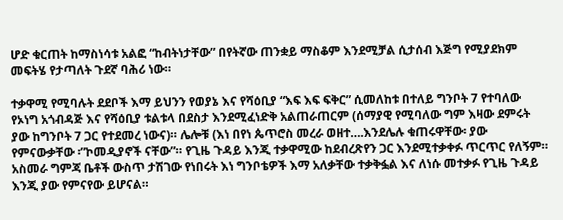ሆድ ቁርጠት ከማስነሳቱ አልፎ “ከብትነታቸው” በየትኛው ጠንቋይ ማስቆም እንደሚቻል ሲታሰብ እጅግ የሚያደክም መፍትሄ የታጣለት ጉደኛ ባሕሪ ነው።

ተቃዋሚ የሚባሉት ደደቦች እማ ይህንን የወያኔ እና የሻዕቢያ “እፍ እፍ ፍቅር” ሲመለከቱ በተለይ ግንቦት 7 የተባለው የኦነግ አጎብዳጅ እና የሻዕቢያ ቱልቱላ በደስታ እንደሚፈነድቅ አልጠራጠርም (ሰማያዊ የሚባለው ግም እዛው ደምሩት ያው ከግንቦት 7 ጋር የተደመረ ነውና)። ሌሎቹ (እነ በየነ ጴጥሮስ መረራ ወዘተ….እንደሌሉ ቁጠሩዋቸው፡ ያው የምናውቃቸው ፡”ኮመዲያኖች ናቸው”። የጊዜ ጉዳይ እንጂ ተቃዋሚው ከደብረጽየን ጋር እንደሚተቃቀፉ ጥርጥር የለኝም። አስመራ ግምጃ ቤቶች ውስጥ ታሽገው የነበሩት እነ ግንቦቴዎች እማ አለቃቸው ተቃቅፏል እና ለነሱ መተቃፉ የጊዜ ጉዳይ እንጂ ያው የምናየው ይሆናል።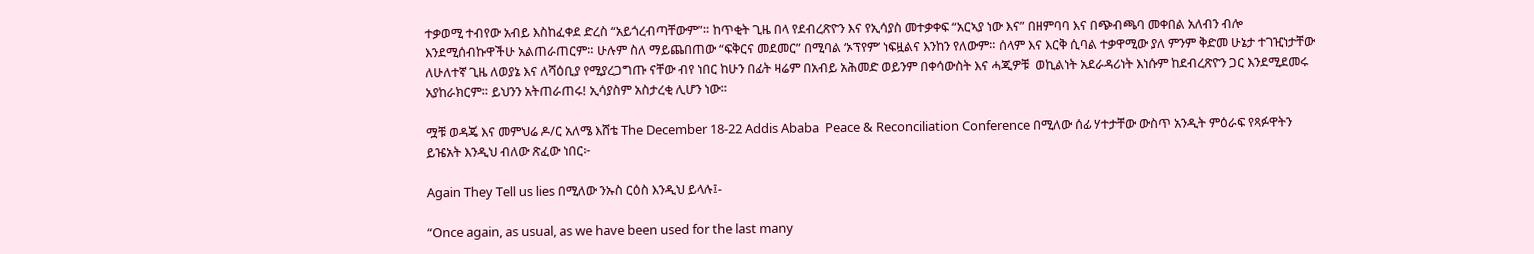ተቃወሚ ተብየው አብይ እስከፈቀደ ድረስ “አይጎረብጣቸውም”። ከጥቂት ጊዜ በላ የደብረጽዮን እና የኢሳያስ መተቃቀፍ “አርኣያ ነው እና” በዘምባባ እና በጭብጫባ መቀበል አለብን ብሎ እንደሚሰብኩዋችሁ አልጠራጠርም። ሁሉም ስለ ማይጨበጠው “ፍቅርና መደመር” በሚባል ‘ኦፕየም’ ነፍዟልና እንከን የለውም። ሰላም እና እርቅ ሲባል ተቃዋሚው ያለ ምንም ቅድመ ሁኔታ ተገዢነታቸው ለሁለተኛ ጊዜ ለወያኔ እና ለሻዕቢያ የሚያረጋግጡ ናቸው ብየ ነበር ከሁን በፊት ዛሬም በአብይ አሕመድ ወይንም በቀሳውስት እና ሓጂዎቹ  ወኪልነት አደራዳሪነት እነሱም ከደብረጽዮን ጋር እንደሚደመሩ አያከራክርም። ይህንን አትጠራጠሩ! ኢሳያስም አስታረቂ ሊሆን ነው።

ሟቹ ወዳጄ እና መምህሬ ዶ/ር አለሜ እሸቴ The December 18-22 Addis Ababa  Peace & Reconciliation Conference በሚለው ሰፊ ሃተታቸው ውስጥ አንዲት ምዕራፍ የጻፉዋትን ይዤአት እንዲህ ብለው ጽፈው ነበር፦

Again They Tell us lies በሚለው ንኡስ ርዕስ እንዲህ ይላሉ፤-

“Once again, as usual, as we have been used for the last many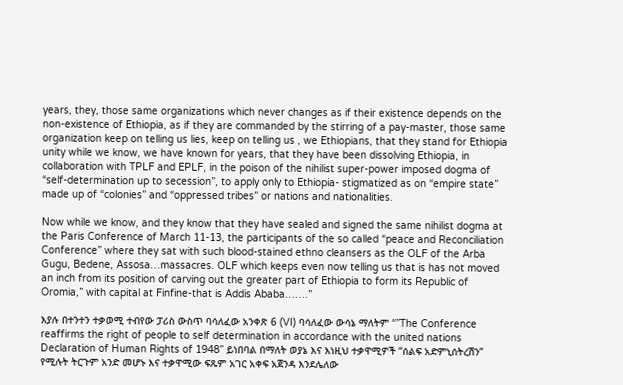years, they, those same organizations which never changes as if their existence depends on the non-existence of Ethiopia, as if they are commanded by the stirring of a pay-master, those same organization keep on telling us lies, keep on telling us , we Ethiopians, that they stand for Ethiopia unity while we know, we have known for years, that they have been dissolving Ethiopia, in collaboration with TPLF and EPLF, in the poison of the nihilist super-power imposed dogma of “self-determination up to secession”, to apply only to Ethiopia- stigmatized as on “empire state” made up of “colonies” and “oppressed tribes” or nations and nationalities.

Now while we know, and they know that they have sealed and signed the same nihilist dogma at the Paris Conference of March 11-13, the participants of the so called “peace and Reconciliation Conference” where they sat with such blood-stained ethno cleansers as the OLF of the Arba Gugu, Bedene, Assosa…massacres. OLF which keeps even now telling us that is has not moved an inch from its position of carving out the greater part of Ethiopia to form its Republic of Oromia,” with capital at Finfine-that is Addis Ababa…….”

እያሉ በተንተን ተቃወሚ ተብየው ፓሪስ ውስጥ ባሳለፈው አንቀጽ 6 (VI) ባሳለፈው ውሳኔ ማለትም “”The Conference reaffirms the right of people to self determination in accordance with the united nations Declaration of Human Rights of 1948” ይነበባል በማለት ወያኔ እና እነዚህ ተቃዋሚዎች “ሰልፍ አድምኒሰትረሽን” የሚሉት ትርጉም አንድ መሆኑ እና ተቃዋሚው ፍጹም አገር አቀፍ አጀንዳ እንደሌለው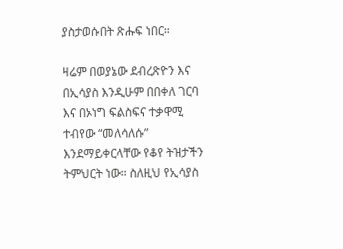ያስታወሱበት ጽሑፍ ነበር።

ዛሬም በወያኔው ደብረጽዮን እና በኢሳያስ እንዲሁም በበቀለ ገርባ እና በኦነግ ፍልስፍና ተቃዋሚ ተብየው “መለሳለሱ” እንደማይቀርላቸው የቆየ ትዝታችን ትምህርት ነው። ስለዚህ የኢሳያስ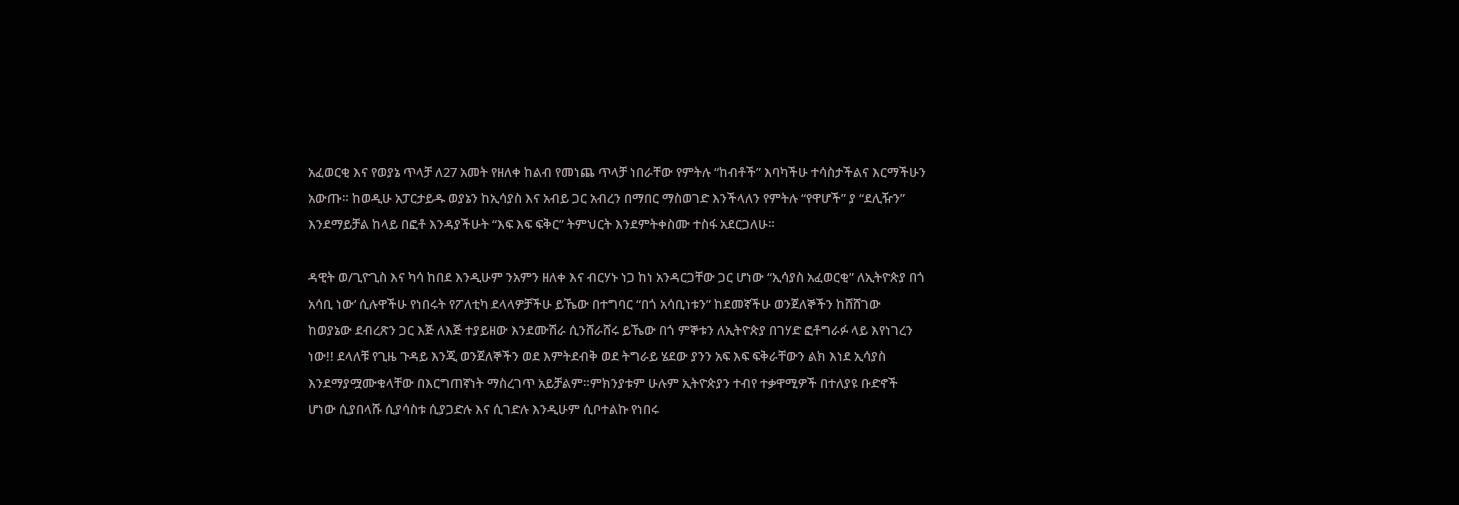አፈወርቂ እና የወያኔ ጥላቻ ለ27 አመት የዘለቀ ከልብ የመነጨ ጥላቻ ነበራቸው የምትሉ “ከብቶች” እባካችሁ ተሳስታችልና እርማችሁን አውጡ። ከወዲሁ አፓርታይዱ ወያኔን ከኢሳያስ እና አብይ ጋር አብረን በማበር ማስወገድ እንችላለን የምትሉ “የዋሆች” ያ “ደሊዥን” እንደማይቻል ከላይ በፎቶ እንዳያችሁት “እፍ እፍ ፍቅር” ትምህርት እንደምትቀስሙ ተስፋ አደርጋለሁ።

ዳዊት ወ/ጊዮጊስ እና ካሳ ከበደ እንዲሁም ንአምን ዘለቀ እና ብርሃኑ ነጋ ከነ አንዳርጋቸው ጋር ሆነው “ኢሳያስ አፈወርቂ” ለኢትዮጵያ በጎ አሳቢ ነው’ ሲሉዋችሁ የነበሩት የፖለቲካ ደላላዎቻችሁ ይኼው በተግባር “በጎ አሳቢነቱን” ከደመኛችሁ ወንጀለኞችን ከሸሸገው ከወያኔው ደብረጽን ጋር እጅ ለእጅ ተያይዘው እንደሙሽራ ሲንሸራሸሩ ይኼው በጎ ምኞቱን ለኢትዮጵያ በገሃድ ፎቶግራፉ ላይ እየነገረን ነው!! ደላለቹ የጊዜ ጉዳይ እንጂ ወንጀለኞችን ወደ እምትደብቅ ወደ ትግራይ ሄደው ያንን አፍ እፍ ፍቅራቸውን ልክ እነደ ኢሳያስ እንደማያሟሙቁላቸው በእርግጠኛነት ማስረገጥ አይቻልም።ምክንያቱም ሁሉም ኢትዮጵያን ተብየ ተቃዋሚዎች በተለያዩ ቡድኖች ሆነው ሲያበላሹ ሲያሳስቱ ሲያጋድሉ እና ሲገድሉ እንዲሁም ሲቦተልኩ የነበሩ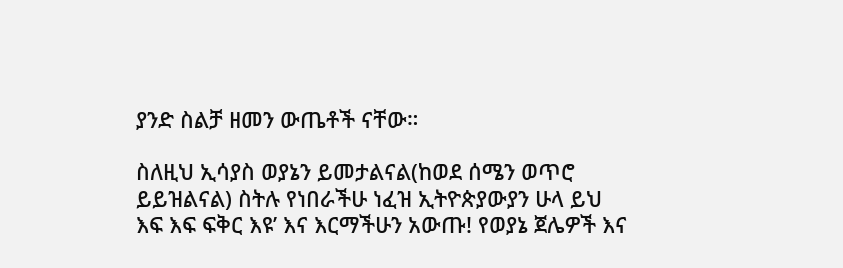ያንድ ስልቻ ዘመን ውጤቶች ናቸው።

ስለዚህ ኢሳያስ ወያኔን ይመታልናል(ከወደ ሰሜን ወጥሮ ይይዝልናል) ስትሉ የነበራችሁ ነፈዝ ኢትዮጵያውያን ሁላ ይህ እፍ እፍ ፍቅር እዩ’ እና እርማችሁን አውጡ! የወያኔ ጀሌዎች እና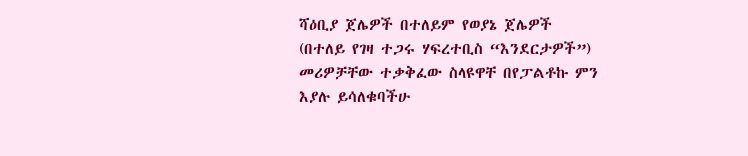ሻዕቢያ ጀሌዎች በተለይም የወያኔ ጀሌዎች (በተለይ የገዛ ተጋሩ ሃፍረተቢስ “እንደርታዎች”) መሪዎቻቸው ተቃቅፈው ስላዩዋቸ በየፓልቶኩ ምን እያሉ ይሳለቁባችሁ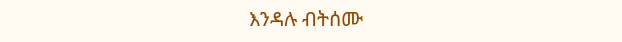እንዳሉ ብትሰሙ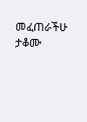መፈጠራችሁ ታቆሙ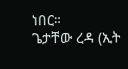ነበር።
ጌታቸው ረዳ (ኢት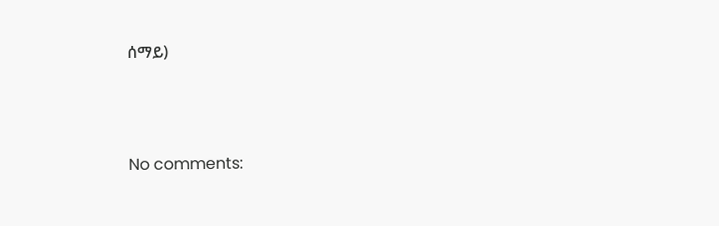ሰማይ)




No comments: